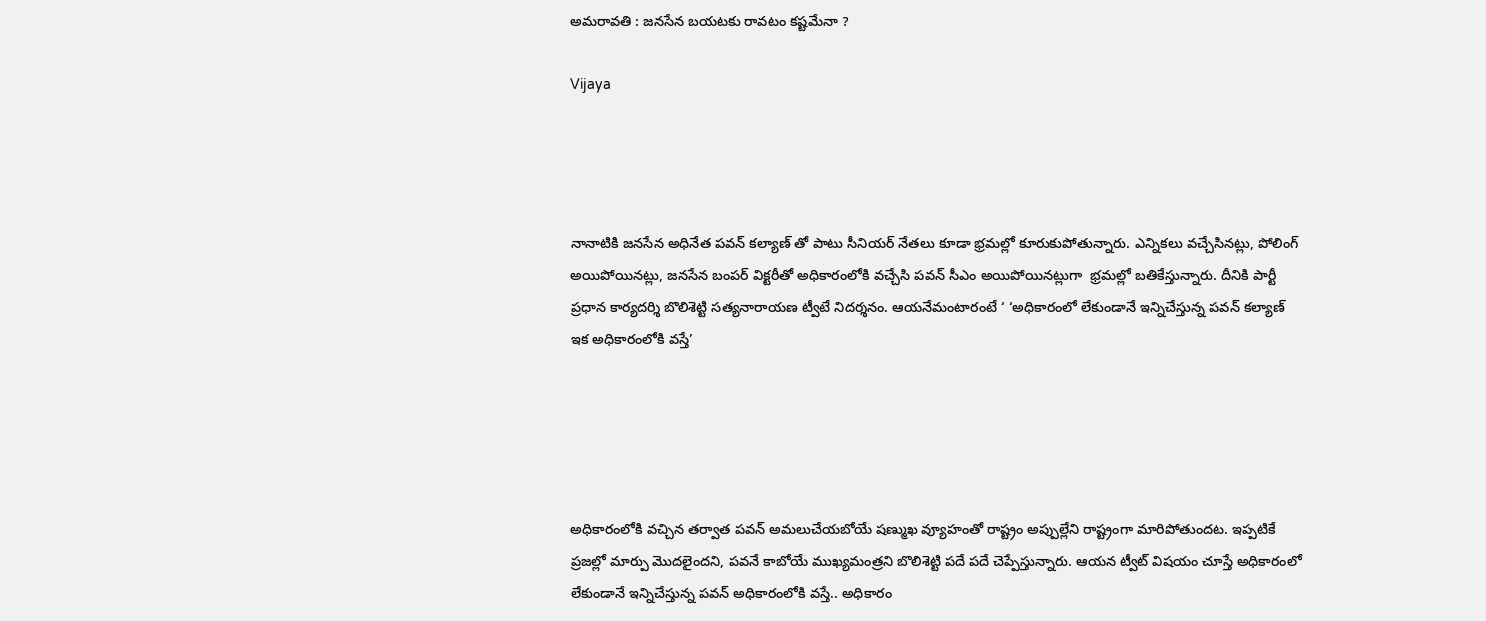అమరావతి : జనసేన బయటకు రావటం కష్టమేనా ?

Vijaya




నానాటికి జనసేన అధినేత పవన్ కల్యాణ్ తో పాటు సీనియర్ నేతలు కూడా భ్రమల్లో కూరుకుపోతున్నారు. ఎన్నికలు వచ్చేసినట్లు, పోలింగ్ అయిపోయినట్లు, జనసేన బంపర్ విక్టరీతో అధికారంలోకి వచ్చేసి పవన్ సీఎం అయిపోయినట్లుగా  భ్రమల్లో బతికేస్తున్నారు. దీనికి పార్టీ ప్రధాన కార్యదర్శి బొలిశెట్టి సత్యనారాయణ ట్వీటే నిదర్శనం. ఆయనేమంటారంటే ‘ ‘అధికారంలో లేకుండానే ఇన్నిచేస్తున్న పవన్ కల్యాణ్ ఇక అధికారంలోకి వస్తే’





అధికారంలోకి వచ్చిన తర్వాత పవన్ అమలుచేయబోయే షణ్ముఖ వ్యూహంతో రాష్ట్రం అప్పుల్లేని రాష్ట్రంగా మారిపోతుందట. ఇప్పటికే ప్రజల్లో మార్పు మొదలైందని, పవనే కాబోయే ముఖ్యమంత్రని బొలిశెట్టి పదే పదే చెప్పేస్తున్నారు. ఆయన ట్వీట్ విషయం చూస్తే అధికారంలో లేకుండానే ఇన్నిచేస్తున్న పవన్ అధికారంలోకి వస్తే.. అధికారం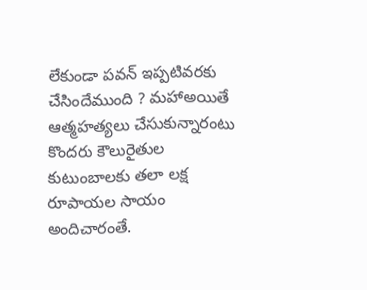లేకుండా పవన్ ఇప్పటివరకు చేసిందేముంది ? మహాఅయితే ఆత్మహత్యలు చేసుకున్నారంటు కొందరు కౌలురైతుల కుటుంబాలకు తలా లక్ష రూపాయల సాయం అందిచారంతే.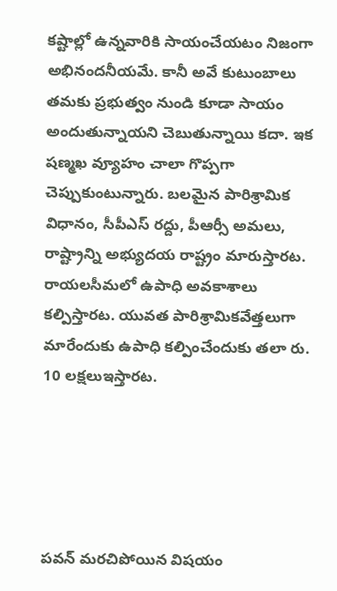కష్టాల్లో ఉన్నవారికి సాయంచేయటం నిజంగా అభినందనీయమే. కానీ అవే కుటుంబాలు తమకు ప్రభుత్వం నుండి కూడా సాయం అందుతున్నాయని చెబుతున్నాయి కదా. ఇక షణ్మఖ వ్యూహం చాలా గొప్పగా చెప్పుకుంటున్నారు. బలమైన పారిశ్రామిక విధానం, సీపీఎస్ రద్దు, పీఆర్సీ అమలు, రాష్ట్రాన్ని అభ్యుదయ రాష్ట్రం మారుస్తారట. రాయలసీమలో ఉపాధి అవకాశాలు కల్పిస్తారట. యువత పారిశ్రామికవేత్తలుగా మారేందుకు ఉపాధి కల్పించేందుకు తలా రు. 10 లక్షలుఇస్తారట.





పవన్ మరచిపోయిన విషయం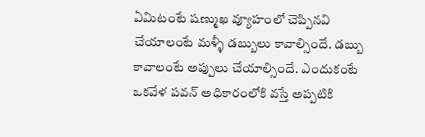ఏమిటంటే షణ్ముఖ వ్యూహంలో చెప్పినవి చేయాలంటే మళ్ళీ డబ్బులు కావాల్సిందే. డబ్బు కావాలంటే అప్పులు చేయాల్సిందే. ఎందుకంటే ఒకవేళ పవన్ అధికారంలోకి వస్తే అప్పటికి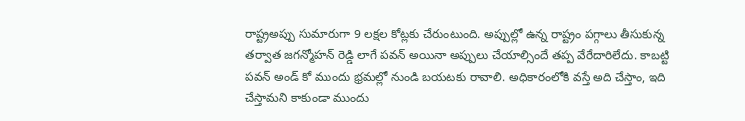రాష్ట్రఅప్పు సుమారుగా 9 లక్షల కోట్లకు చేరుంటుంది. అప్పుల్లో ఉన్న రాష్ట్రం పగ్గాలు తీసుకున్న తర్వాత జగన్మోహన్ రెడ్డి లాగే పవన్ అయినా అప్పులు చేయాల్సిందే తప్ప వేరేదారిలేదు. కాబట్టి పవన్ అండ్ కో ముందు భ్రమల్లో నుండి బయటకు రావాలి. అధికారంలోకి వస్తే అది చేస్తాం, ఇది చేస్తామని కాకుండా ముందు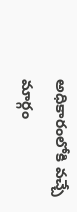అధికారంలోకి వచ్చే మార్గం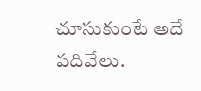చూసుకుంటే అదే పదివేలు.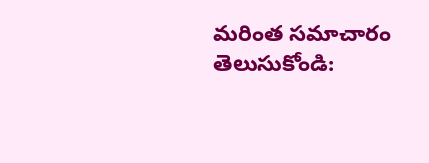మరింత సమాచారం తెలుసుకోండి: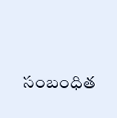సంబంధిత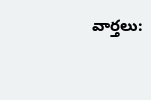వార్తలు: